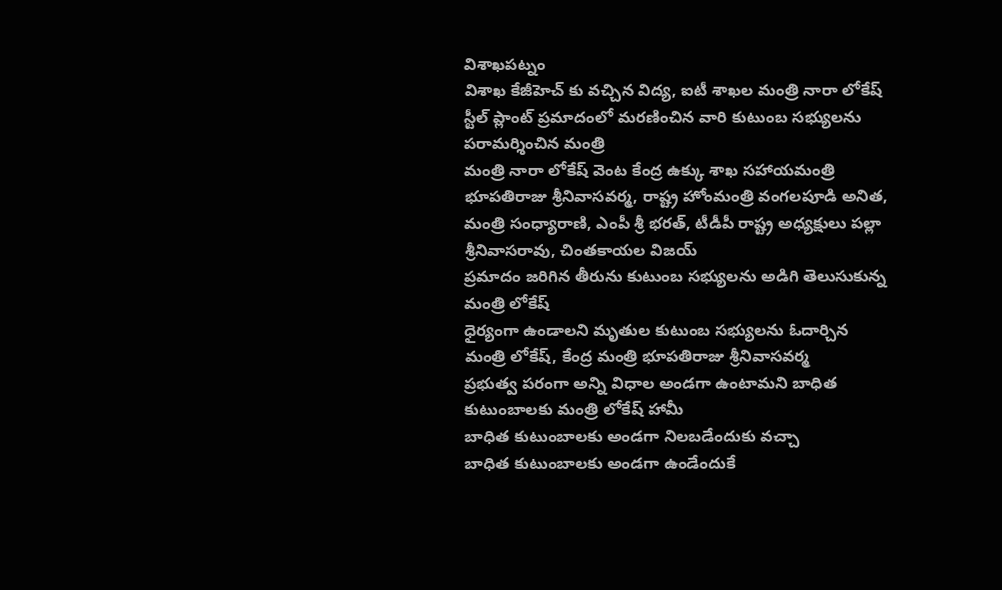విశాఖపట్నం
విశాఖ కేజీహెచ్ కు వచ్చిన విద్య, ఐటీ శాఖల మంత్రి నారా లోకేష్
స్టీల్ ప్లాంట్ ప్రమాదంలో మరణించిన వారి కుటుంబ సభ్యులను పరామర్శించిన మంత్రి
మంత్రి నారా లోకేష్ వెంట కేంద్ర ఉక్కు శాఖ సహాయమంత్రి భూపతిరాజు శ్రీనివాసవర్మ, రాష్ట్ర హోంమంత్రి వంగలపూడి అనిత, మంత్రి సంధ్యారాణి, ఎంపీ శ్రీ భరత్, టీడీపీ రాష్ట్ర అధ్యక్షులు పల్లా శ్రీనివాసరావు, చింతకాయల విజయ్
ప్రమాదం జరిగిన తీరును కుటుంబ సభ్యులను అడిగి తెలుసుకున్న మంత్రి లోకేష్
ధైర్యంగా ఉండాలని మృతుల కుటుంబ సభ్యులను ఓదార్చిన మంత్రి లోకేష్, కేంద్ర మంత్రి భూపతిరాజు శ్రీనివాసవర్మ
ప్రభుత్వ పరంగా అన్ని విధాల అండగా ఉంటామని బాధిత కుటుంబాలకు మంత్రి లోకేష్ హామీ
బాధిత కుటుంబాలకు అండగా నిలబడేందుకు వచ్చా
బాధిత కుటుంబాలకు అండగా ఉండేందుకే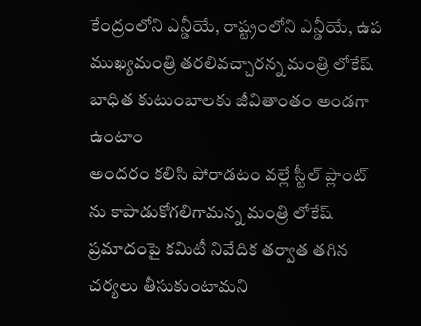కేంద్రంలోని ఎన్డీయే, రాష్ట్రంలోని ఎన్డీయే, ఉప ముఖ్యమంత్రి తరలివచ్చారన్న మంత్రి లోకేష్
బాధిత కుటుంబాలకు జీవితాంతం అండగా ఉంటాం
అందరం కలిసి పోరాడటం వల్లే స్టీల్ ప్లాంట్ ను కాపాడుకోగలిగామన్న మంత్రి లోకేష్
ప్రమాదంపై కమిటీ నివేదిక తర్వాత తగిన చర్యలు తీసుకుంటామని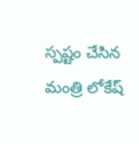స్పష్టం చేసిన మంత్రి లోకేష్